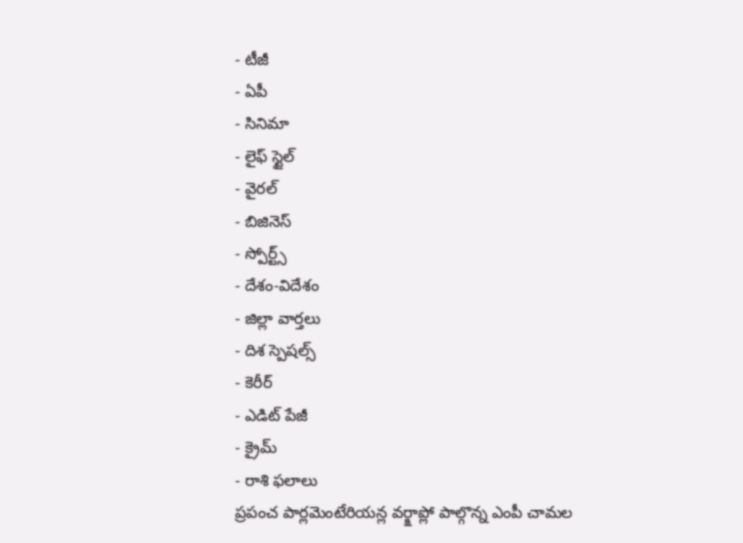- టీజీ
- ఏపీ
- సినిమా
- లైఫ్ స్టైల్
- వైరల్
- బిజినెస్
- స్పోర్ట్స్
- దేశం-విదేశం
- జిల్లా వార్తలు
- దిశ స్పెషల్స్
- కెరీర్
- ఎడిట్ పేజీ
- క్రైమ్
- రాశి ఫలాలు
ప్రపంచ పార్లమెంటేరియన్ల వర్క్షాప్లో పాల్గొన్న ఎంపీ చామల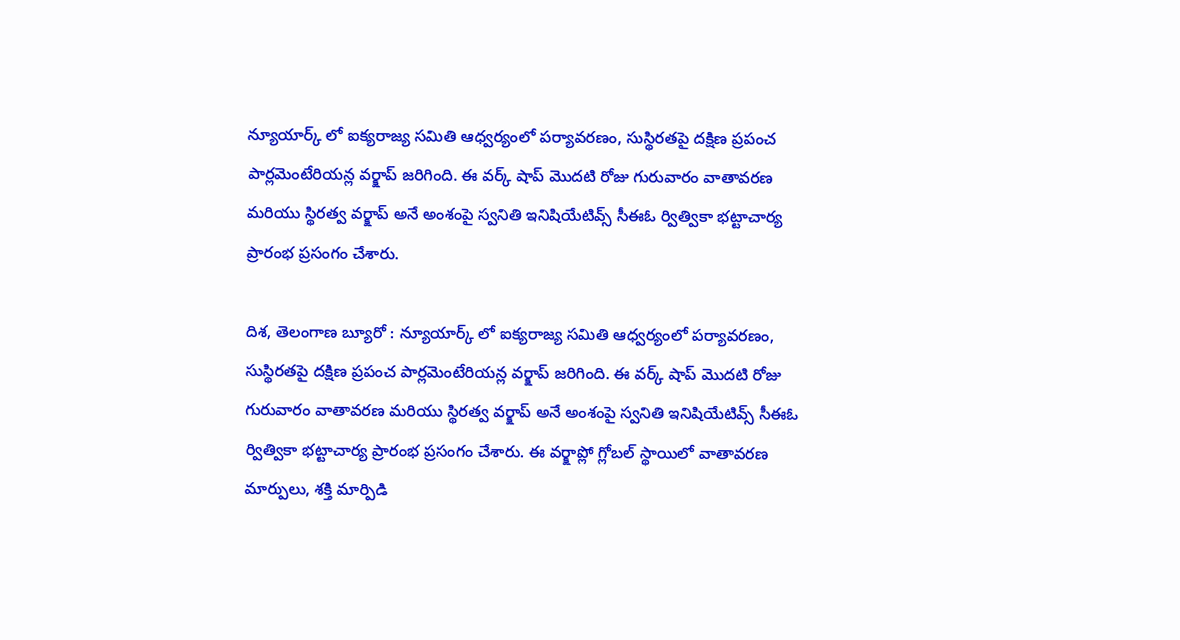న్యూయార్క్ లో ఐక్యరాజ్య సమితి ఆధ్వర్యంలో పర్యావరణం, సుస్థిరతపై దక్షిణ ప్రపంచ పార్లమెంటేరియన్ల వర్క్షాప్ జరిగింది. ఈ వర్క్ షాప్ మొదటి రోజు గురువారం వాతావరణ మరియు స్థిరత్వ వర్క్షాప్ అనే అంశంపై స్వనితి ఇనిషియేటివ్స్ సీఈఓ ర్విత్వికా భట్టాచార్య ప్రారంభ ప్రసంగం చేశారు.

దిశ, తెలంగాణ బ్యూరో : న్యూయార్క్ లో ఐక్యరాజ్య సమితి ఆధ్వర్యంలో పర్యావరణం, సుస్థిరతపై దక్షిణ ప్రపంచ పార్లమెంటేరియన్ల వర్క్షాప్ జరిగింది. ఈ వర్క్ షాప్ మొదటి రోజు గురువారం వాతావరణ మరియు స్థిరత్వ వర్క్షాప్ అనే అంశంపై స్వనితి ఇనిషియేటివ్స్ సీఈఓ ర్విత్వికా భట్టాచార్య ప్రారంభ ప్రసంగం చేశారు. ఈ వర్క్షాప్లో గ్లోబల్ స్థాయిలో వాతావరణ మార్పులు, శక్తి మార్పిడి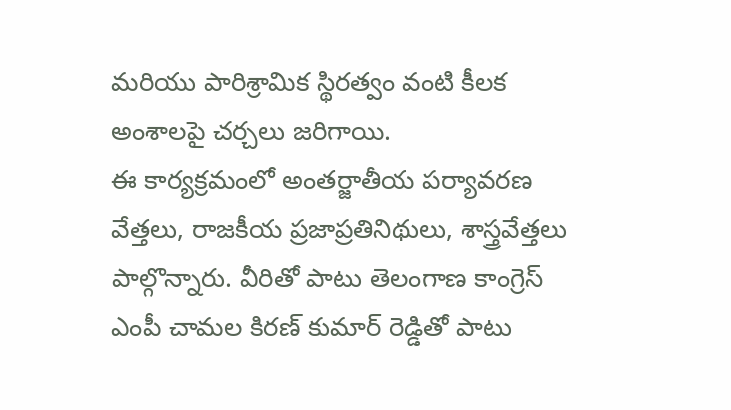మరియు పారిశ్రామిక స్థిరత్వం వంటి కీలక అంశాలపై చర్చలు జరిగాయి.
ఈ కార్యక్రమంలో అంతర్జాతీయ పర్యావరణ వేత్తలు, రాజకీయ ప్రజాప్రతినిథులు, శాస్త్రవేత్తలు పాల్గొన్నారు. వీరితో పాటు తెలంగాణ కాంగ్రెస్ ఎంపీ చామల కిరణ్ కుమార్ రెడ్డితో పాటు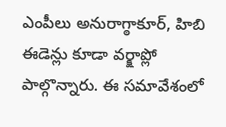ఎంపీలు అనురాగ్ఠాకూర్, హిబి ఈడెన్లు కూడా వర్క్షాప్లో పాల్గొన్నారు. ఈ సమావేశంలో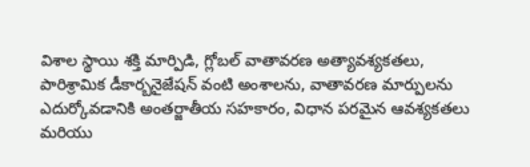విశాల స్థాయి శక్తి మార్పిడి, గ్లోబల్ వాతావరణ అత్యావశ్యకతలు, పారిశ్రామిక డీకార్బనైజేషన్ వంటి అంశాలను, వాతావరణ మార్పులను ఎదుర్కోవడానికి అంతర్జాతీయ సహకారం, విధాన పరమైన ఆవశ్యకతలు మరియు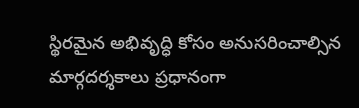స్థిరమైన అభివృద్ధి కోసం అనుసరించాల్సిన మార్గదర్శకాలు ప్రధానంగా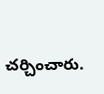చర్చించారు.